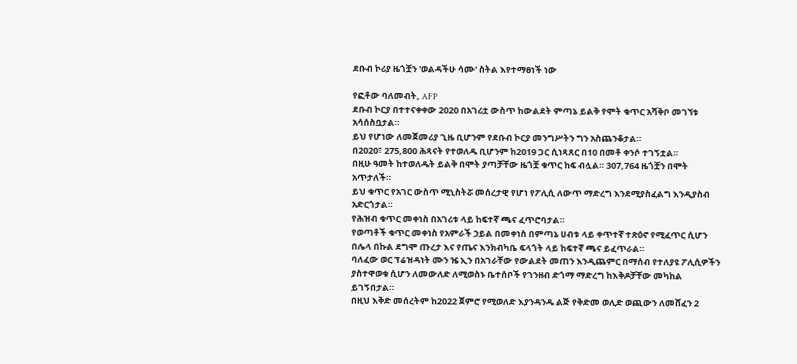ደቡብ ኮሪያ ዜጎቿን 'ወልዳችሁ ሳሙ' ስትል እየተማፀነች ነው

የፎቶው ባለመብት, AFP
ደቡብ ኮርያ በተተናቀቀው 2020 በአገሪቷ ውስጥ ከውልደት ምጣኔ ይልቅ የሞት ቁጥር አሻቅቦ መገኘቱ አሳሰስቧታል።
ይህ የሆነው ለመጀመሪያ ጊዜ ቢሆንም የደቡብ ኮርያ መንግሥትን ግን አስጨንቆታል።
በ2020፣ 275,800 ሕጻናት የተወለዱ ቢሆንም ከ2019 ጋር ሲነጻጸር በ10 በመቶ ቀንሶ ተገኝቷል።
በዚሁ ዓመት ከተወለዱት ይልቅ በሞት ያጣቻቸው ዜጎቿ ቁጥር ከፍ ብሏል። 307,764 ዜጎቿን በሞት አጥታለች።
ይህ ቁጥር የአገር ውስጥ ሚኒስትሯ መሰረታዊ የሆነ የፖሊሲ ለውጥ ማድረግ እንደሚያስፈልግ እንዲያስብ አድርጎታል።
የሕዝብ ቁጥር መቀነስ በአገሪቱ ላይ ከፍተኛ ጫና ፈጥሮባታል።
የወጣቶች ቁጥር መቀነስ የአምራች ኃይል በመቀነስ በምጣኔ ሀብቱ ላይ ቀጥተኛ ተጽዕኖ የሚፈጥር ሲሆን በሌላ በኩል ደግሞ ጡረታ እና የጤና እንክብካቤ ፍላጎት ላይ ከፍተኛ ጫና ይፈጥራል።
ባለፈው ወር ፕሬዝዳነት ሙን ዤ ኢን በአገራቸው የውልደት መጠን እንዲጨምር በማሰብ የተለያዩ ፖሊሲዎችን ያስተዋወቁ ሲሆን ለመውለድ ለሚወስኑ ቤተሰቦች የገንዘብ ድጎማ ማድረግ ከእቅዶቻቸው መካከል ይገኝበታል።
በዚህ እቅድ መሰረትም ከ2022 ጀምሮ የሚወለድ እያንዳንዱ ልጅ የቅድመ ወሊድ ወጪውን ለመሸፈን 2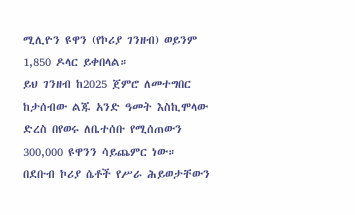ሚሊዮን ዩዋን (የኮሪያ ገንዘብ) ወይንም 1,850 ዶላር ይቀበላል።
ይህ ገንዘብ ከ2025 ጀምሮ ለመተግበር ከታሰብው ልጁ አንድ ዓመት እስኪሞላው ድረስ በየወሩ ለቤተሰቡ የሚሰጠውን 300,000 ዩዋንን ሳይጨምር ነው።
በደቡብ ኮሪያ ሴቶች የሥራ ሕይወታቸውን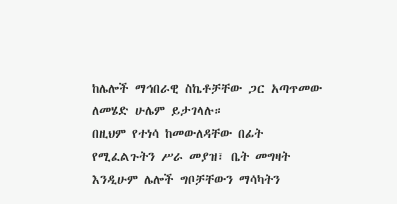ከሌሎች ማኅበራዊ ስኬቶቻቸው ጋር አጣጥመው ለመሄድ ሁሌም ይታገላሉ።
በዚህም የተነሳ ከመውለዳቸው በፊት የሚፈልጉትን ሥራ መያዝ፣ ቤት መግዛት እንዲሁም ሌሎች ግቦቻቸውን ማሳካትን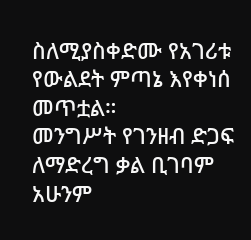ስለሚያስቀድሙ የአገሪቱ የውልደት ምጣኔ እየቀነሰ መጥቷል።
መንግሥት የገንዘብ ድጋፍ ለማድረግ ቃል ቢገባም አሁንም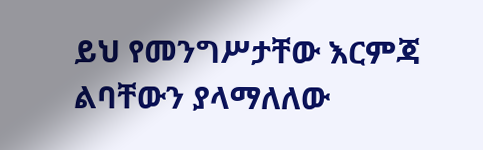ይህ የመንግሥታቸው እርምጃ ልባቸውን ያላማለለው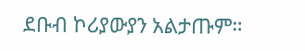ደቡብ ኮሪያውያን አልታጡም።